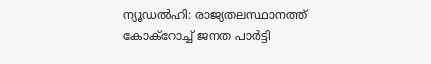ന്യൂഡൽഹി: രാജ്യതലസ്ഥാനത്ത് കോക്റോച്ച് ജനത പാർട്ടി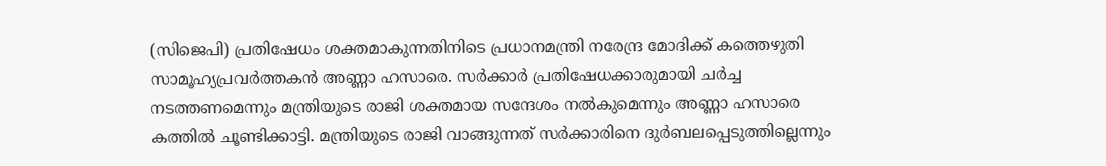(സിജെപി) പ്രതിഷേധം ശക്തമാകുന്നതിനിടെ പ്രധാനമന്ത്രി നരേന്ദ്ര മോദിക്ക് കത്തെഴുതി സാമൂഹ്യപ്രവർത്തകൻ അണ്ണാ ഹസാരെ. സർക്കാർ പ്രതിഷേധക്കാരുമായി ചർച്ച നടത്തണമെന്നും മന്ത്രിയുടെ രാജി ശക്തമായ സന്ദേശം നൽകുമെന്നും അണ്ണാ ഹസാരെ കത്തിൽ ചൂണ്ടിക്കാട്ടി. മന്ത്രിയുടെ രാജി വാങ്ങുന്നത് സർക്കാരിനെ ദുർബലപ്പെടുത്തില്ലെന്നും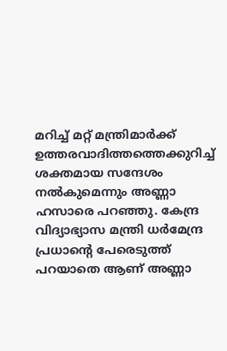മറിച്ച് മറ്റ് മന്ത്രിമാർക്ക് ഉത്തരവാദിത്തത്തെക്കുറിച്ച് ശക്തമായ സന്ദേശം നൽകുമെന്നും അണ്ണാ ഹസാരെ പറഞ്ഞു. കേന്ദ്ര വിദ്യാഭ്യാസ മന്ത്രി ധർമേന്ദ്ര പ്രധാൻ്റെ പേരെടുത്ത് പറയാതെ ആണ് അണ്ണാ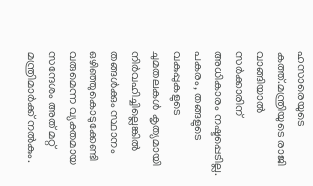ഹസാരെയുടെ കത്ത്.മന്ത്രിയുടെ രാജി വാങ്ങിയാൽ സർക്കാരിന് അധികാരം നഷ്ടപ്പെടില്ല. പകരം, തങ്ങളുടെ വകുപ്പുകളുടെ ചുമതലകൾ കൃത്യമായി നിർവഹിച്ചില്ലെങ്കിൽ തങ്ങൾക്കും സ്ഥാനം ഒഴിഞ്ഞുകൊടുക്കേണ്ടി വരുമെന്ന വ്യക്തമായ സന്ദേശം അത് മറ്റ് മന്ത്രിമാർക്ക് നൽകും.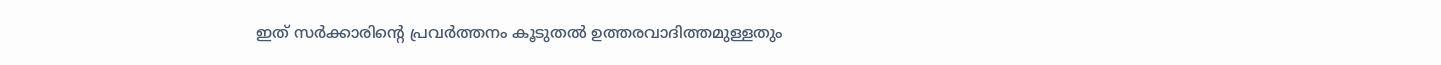ഇത് സർക്കാരിന്റെ പ്രവർത്തനം കൂടുതൽ ഉത്തരവാദിത്തമുള്ളതും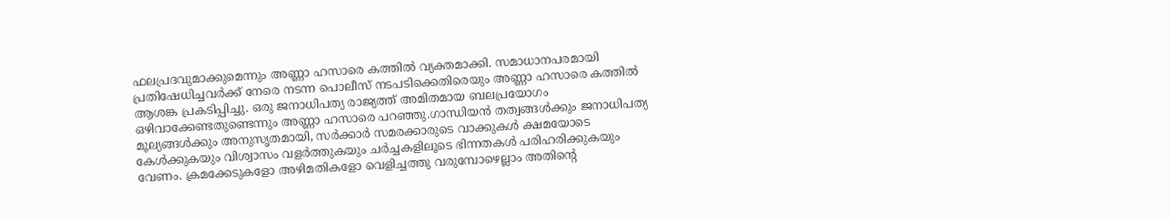ഫലപ്രദവുമാക്കുമെന്നും അണ്ണാ ഹസാരെ കത്തിൽ വ്യക്തമാക്കി. സമാധാനപരമായി പ്രതിഷേധിച്ചവർക്ക് നേരെ നടന്ന പൊലീസ് നടപടിക്കെതിരെയും അണ്ണാ ഹസാരെ കത്തിൽ ആശങ്ക പ്രകടിപ്പിച്ചു. ഒരു ജനാധിപത്യ രാജ്യത്ത് അമിതമായ ബലപ്രയോഗം ഒഴിവാക്കേണ്ടതുണ്ടെന്നും അണ്ണാ ഹസാരെ പറഞ്ഞു.ഗാന്ധിയൻ തത്വങ്ങൾക്കും ജനാധിപത്യ മൂല്യങ്ങൾക്കും അനുസൃതമായി, സർക്കാർ സമരക്കാരുടെ വാക്കുകൾ ക്ഷമയോടെ കേൾക്കുകയും വിശ്വാസം വളർത്തുകയും ചർച്ചകളിലൂടെ ഭിന്നതകൾ പരിഹരിക്കുകയും വേണം. ക്രമക്കേടുകളോ അഴിമതികളോ വെളിച്ചത്തു വരുമ്പോഴെല്ലാം അതിന്റെ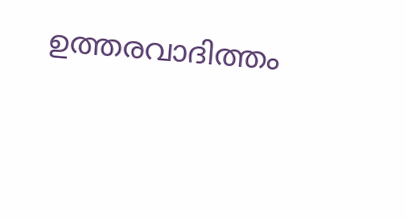ഉത്തരവാദിത്തം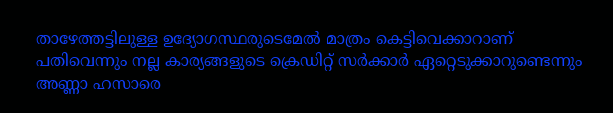താഴേത്തട്ടിലുള്ള ഉദ്യോഗസ്ഥരുടെമേൽ മാത്രം കെട്ടിവെക്കാറാണ് പതിവെന്നും നല്ല കാര്യങ്ങളുടെ ക്രെഡിറ്റ് സർക്കാർ ഏറ്റെടുക്കാറുണ്ടെന്നും അണ്ണാ ഹസാരെ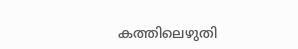കത്തിലെഴുതി